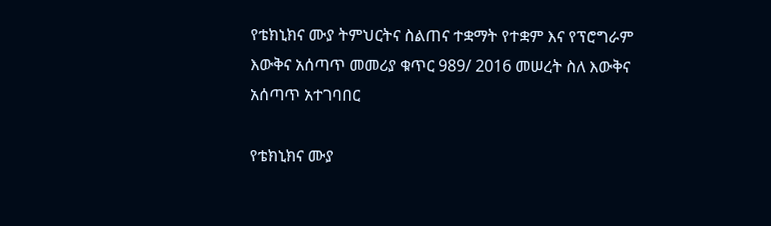የቴክኒክና ሙያ ትምህርትና ስልጠና ተቋማት የተቋም እና የፕሮግራም እውቅና አሰጣጥ መመሪያ ቁጥር 989/ 2016 መሠረት ስለ እውቅና አሰጣጥ አተገባበር

የቴክኒክና ሙያ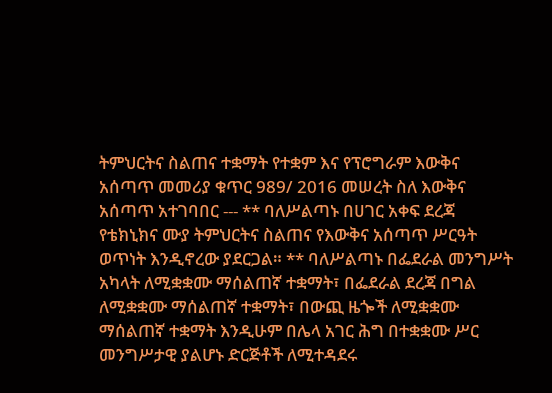ትምህርትና ስልጠና ተቋማት የተቋም እና የፕሮግራም እውቅና አሰጣጥ መመሪያ ቁጥር 989/ 2016 መሠረት ስለ እውቅና አሰጣጥ አተገባበር --- ** ባለሥልጣኑ በሀገር አቀፍ ደረጃ የቴክኒክና ሙያ ትምህርትና ስልጠና የእውቅና አሰጣጥ ሥርዓት ወጥነት እንዲኖረው ያደርጋል። ** ባለሥልጣኑ በፌደራል መንግሥት አካላት ለሚቋቋሙ ማሰልጠኛ ተቋማት፣ በፌደራል ደረጃ በግል ለሚቋቋሙ ማሰልጠኛ ተቋማት፣ በውጪ ዜጐች ለሚቋቋሙ ማሰልጠኛ ተቋማት እንዲሁም በሌላ አገር ሕግ በተቋቋሙ ሥር መንግሥታዊ ያልሆኑ ድርጅቶች ለሚተዳደሩ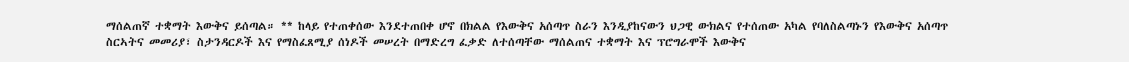ማሰልጠኛ ተቋማት እውቅና ይሰጣል። ** ከላይ የተጠቀሰው እንደተጠበቀ ሆኖ በክልል የእውቅና አሰጣጥ ስራን እንዲያከናውን ህጋዊ ውክልና የተሰጠው አካል የባለስልጣኑን የእውቅና አሰጣጥ ስርኣትና መመሪያ፣ ስታንዳርዶች እና የማስፈጸሚያ ሰነዶች መሠረት በማድረግ ፈቃድ ለተሰጣቸው ማሰልጠና ተቋማት እና ፕሮግራሞች እውቅና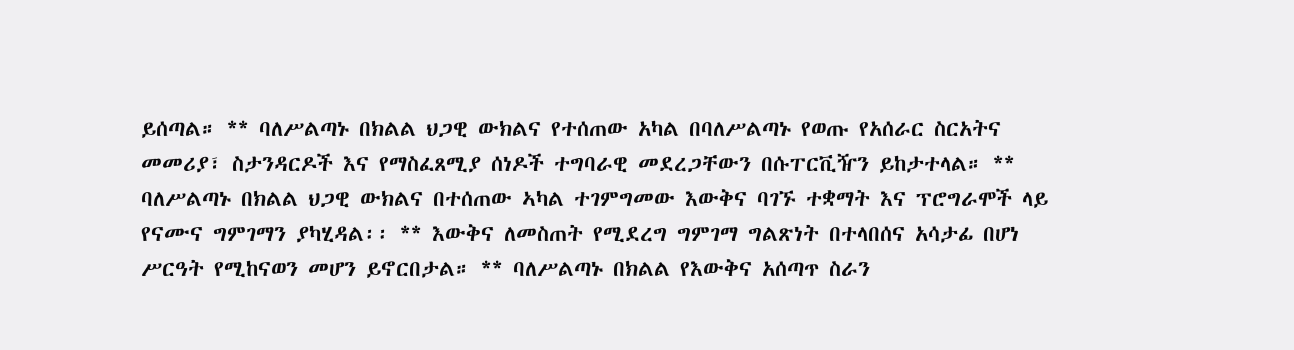ይሰጣል። ** ባለሥልጣኑ በክልል ህጋዊ ውክልና የተሰጠው አካል በባለሥልጣኑ የወጡ የአሰራር ስርአትና መመሪያ፣ ስታንዳርዶች እና የማስፈጸሚያ ሰነዶች ተግባራዊ መደረጋቸውን በሱፐርቪዥን ይከታተላል። ** ባለሥልጣኑ በክልል ህጋዊ ውክልና በተሰጠው ኣካል ተገምግመው እውቅና ባገኙ ተቋማት እና ፕሮግራሞች ላይ የናሙና ግምገማን ያካሂዳል፡፡ ** እውቅና ለመስጠት የሚደረግ ግምገማ ግልጽነት በተላበሰና አሳታፊ በሆነ ሥርዓት የሚከናወን መሆን ይኖርበታል። ** ባለሥልጣኑ በክልል የእውቅና አሰጣጥ ስራን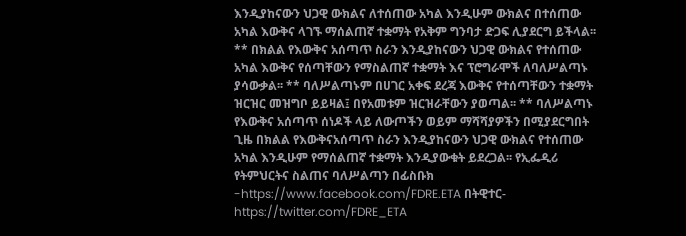እንዲያከናውን ህጋዊ ውክልና ለተሰጠው አካል እንዲሁም ውክልና በተሰጠው አካል እውቅና ላገኙ ማሰልጠኛ ተቋማት የአቅም ግንባታ ድጋፍ ሊያደርግ ይችላል፡፡ ** በክልል የእውቅና አሰጣጥ ስራን እንዲያከናውን ህጋዊ ውክልና የተሰጠው አካል እውቅና የሰጣቸውን የማስልጠኛ ተቋማት እና ፕሮግራሞች ለባለሥልጣኑ ያሳውቃል፡፡ ** ባለሥልጣኑም በሀገር አቀፍ ደረጃ እውቅና የተሰጣቸውን ተቋማት ዝርዝር መዝግቦ ይይዛል፤ በየአመቱም ዝርዝራቸውን ያወጣል፡፡ ** ባለሥልጣኑ የእውቅና አሰጣጥ ሰነዶች ላይ ለውጦችን ወይም ማሻሻያዎችን በሚያደርግበት ጊዜ በክልል የእውቅናአሰጣጥ ስራን እንዲያከናውን ህጋዊ ውክልና የተሰጠው አካል እንዲሁም የማሰልጠኛ ተቋማት እንዲያውቁት ይደረጋል፡፡ የኢፌዲሪ የትምህርትና ስልጠና ባለሥልጣን በፊስቡክ -https://www.facebook.com/FDRE.ETA በትዊተር- https://twitter.com/FDRE_ETA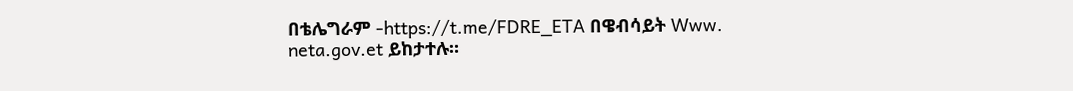በቴሌግራም -https://t.me/FDRE_ETA በዌብሳይት Www. neta.gov.et ይከታተሉ።